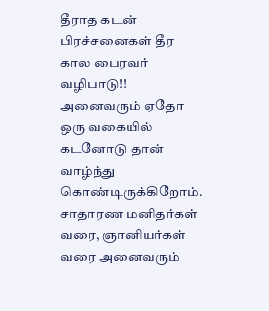தீராத கடன் பிரச்சனைகள் தீர கால பைரவர் வழிபாடு!!
அனைவரும் ஏதோ ஒரு வகையில் கடனோடு தான் வாழ்ந்து கொண்டிருக்கிறோம். சாதாரண மனிதர்கள் வரை, ஞானியர்கள் வரை அனைவரும்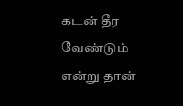கடன் தீர வேண்டும் என்று தான்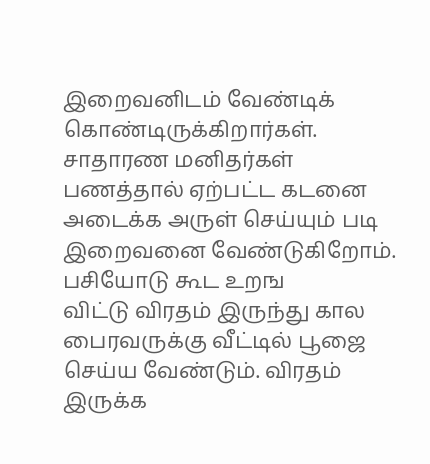இறைவனிடம் வேண்டிக் கொண்டிருக்கிறார்கள். சாதாரண மனிதர்கள் பணத்தால் ஏற்பட்ட கடனை அடைக்க அருள் செய்யும் படி இறைவனை வேண்டுகிறோம். பசியோடு கூட உறங
விட்டு விரதம் இருந்து கால பைரவருக்கு வீட்டில் பூஜை செய்ய வேண்டும். விரதம் இருக்க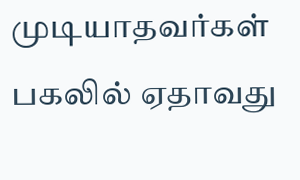முடியாதவர்கள் பகலில் ஏதாவது